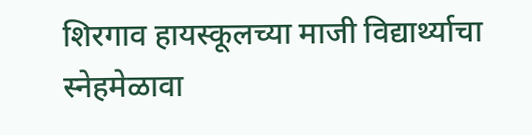शिरगाव हायस्कूलच्या माजी विद्यार्थ्याचा स्नेहमेळावा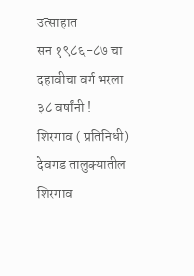उत्साहात
सन १९८६-८७ चा दहावीचा वर्ग भरला ३८ वर्षांनी !
शिरगाव ( प्रतिनिधी) देवगड तालुक्यातील शिरगाव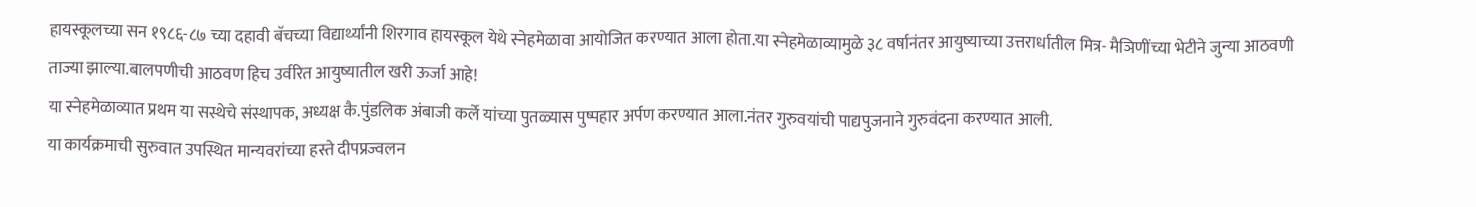हायस्कूलच्या सन १९८६-८७ च्या दहावी बॅचच्या विद्यार्थ्यांनी शिरगाव हायस्कूल येथे स्नेहमेळावा आयोजित करण्यात आला होता.या स्नेहमेळाव्यामुळे ३८ वर्षानंतर आयुष्याच्या उत्तरार्धातील मित्र- मैञिणींच्या भेटीने जुन्या आठवणी ताज्या झाल्या.बालपणीची आठवण हिच उर्वरित आयुष्यातील खरी ऊर्जा आहे!
या स्नेहमेळाव्यात प्रथम या सस्थेचे संस्थापक, अध्यक्ष कै.पुंडलिक अंबाजी कर्ले यांच्या पुतळ्यास पुष्पहार अर्पण करण्यात आला.नंतर गुरुवयांची पाद्यपुजनाने गुरुवंदना करण्यात आली.
या कार्यक्रमाची सुरुवात उपस्थित मान्यवरांच्या हस्ते दीपप्रज्वलन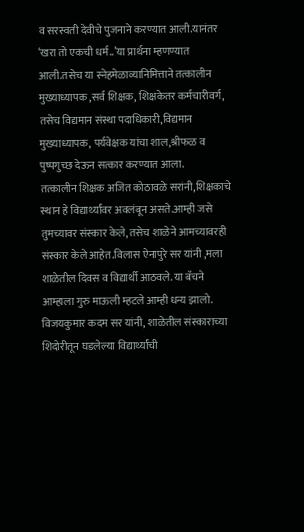व सरस्वती देवीचे पुजनाने करण्यात आली.यानंतर ‘खरा तो एकची धर्म..’या प्रार्थना म्हणण्यात आली.तसेच या स्नेहमेळाव्यानिमित्ताने तत्कालीन मुख्याध्यापक ,सर्व शिक्षक, शिक्षकेतर कर्मचारीवर्ग, तसेच विद्यमान संस्था पदाधिकारी,विद्यमान मुख्याध्यापक, पर्यवेक्षक यांचा शाल,श्रीफळ व पुष्पगुच्छ देऊन सत्कार करण्यात आला.
तत्कालीन शिक्षक अजित कोठावळे सरांनी,शिक्षकाचे स्थान हे विद्यार्थ्यांवर अवलंबून असते.आम्ही जसे तुमच्यावर संस्कार केले, तसेच शाळेने आमच्यावरही संस्कार केले आहेत.विलास ऐनापुरे सर यांनी ,मला शाळेतील दिवस व विद्यार्थी आठवले. या बॅचने आम्हाला गुरु माऊली म्हटले आम्ही धन्य झालो. विजयकुमार कदम सर यांनी, शाळेतील संस्काराच्या शिदोरीतून घडलेल्या विद्यार्थ्यांची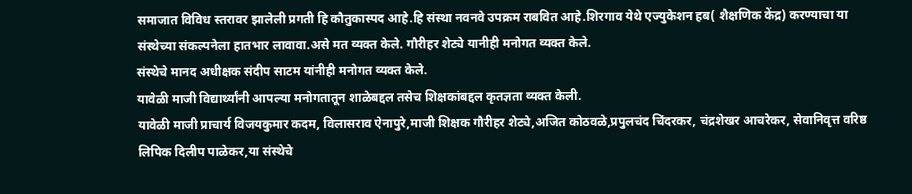समाजात विविध स्तरावर झालेली प्रगती हि कौतुकास्पद आहे.हि संस्था नवनवे उपक्रम राबवित आहे.शिरगाव येथे एज्युकेशन हब( शैक्षणिक केंद्र) करण्याचा या संस्थेच्या संकल्पनेला हातभार लावावा.असे मत व्यक्त केले. गौरीहर शेट्ये यानीही मनोगत व्यक्त केले.
संस्थेचे मानद अधीक्षक संदीप साटम यांनीही मनोगत व्यक्त केले.
यावेळी माजी विद्यार्थ्यांनी आपल्या मनोगतातून शाळेबद्दल तसेच शिक्षकांबद्दल कृतज्ञता व्यक्त केली.
यावेळी माजी प्राचार्य विजयकुमार कदम, विलासराव ऐनापुरे,माजी शिक्षक गौरीहर शेट्ये,अजित कोठवळे,प्रपुलचंद चिंदरकर, चंद्रशेखर आचरेकर, सेवानिवृत्त वरिष्ठ लिपिक दिलीप पाळेकर,या संस्थेचे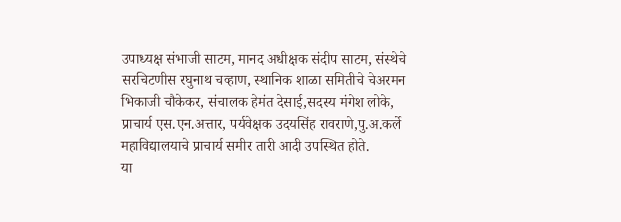उपाध्यक्ष संभाजी साटम, मानद अधीक्षक संदीप साटम, संस्थेचे सरचिटणीस रघुनाथ चव्हाण, स्थानिक शाळा समितीचे चेअरमन भिकाजी चौकेकर, संचालक हेमंत देसाई,सदस्य मंगेश लोके, प्राचार्य एस.एन.अत्तार, पर्यवेक्षक उदयसिंह रावराणे,पु.अ.कर्ले महाविद्यालयाचे प्राचार्य समीर तारी आदी उपस्थित होते.
या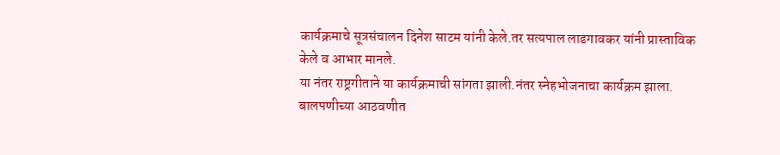कार्यक्रमाचे सूत्रसंचालन दिनेश साटम यांनी केले.तर सत्यपाल लाडगावकर यांनी प्रास्ताविक केले व आभार मानले.
या नंतर राष्ट्रगीताने या कार्यक्रमाची सांगता झाली.नंतर स्नेहभोजनाचा कार्यक्रम झाला.
बालपणीच्या आठवणीत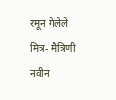रमून गेलेले मित्र- मैत्रिणी
नवीन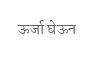ऊर्जा घेऊन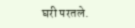घरी परतले.